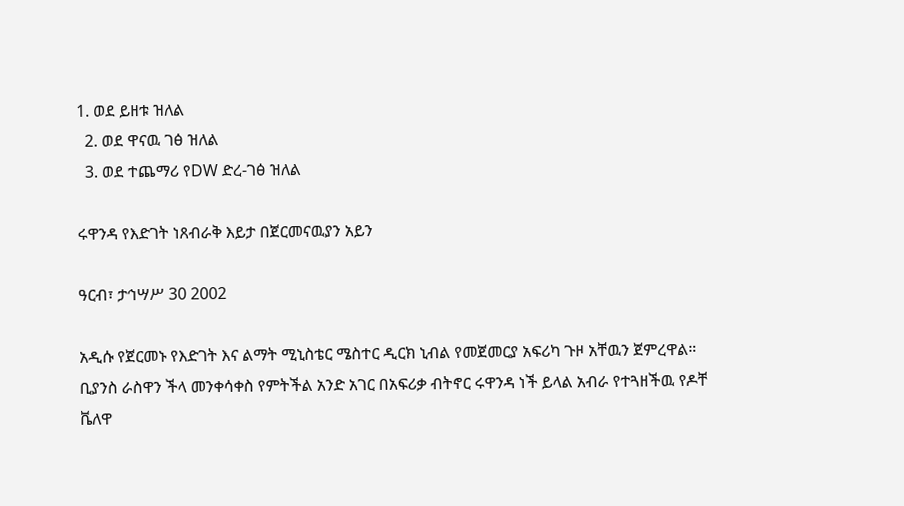1. ወደ ይዘቱ ዝለል
  2. ወደ ዋናዉ ገፅ ዝለል
  3. ወደ ተጨማሪ የDW ድረ-ገፅ ዝለል

ሩዋንዳ የእድገት ነጸብራቅ እይታ በጀርመናዉያን አይን

ዓርብ፣ ታኅሣሥ 30 2002

አዲሱ የጀርመኑ የእድገት እና ልማት ሚኒስቴር ሜስተር ዲርክ ኒብል የመጀመርያ አፍሪካ ጉዞ አቸዉን ጀምረዋል። ቢያንስ ራስዋን ችላ መንቀሳቀስ የምትችል አንድ አገር በአፍሪቃ ብትኖር ሩዋንዳ ነች ይላል አብራ የተጓዘችዉ የዶቸ ቬለዋ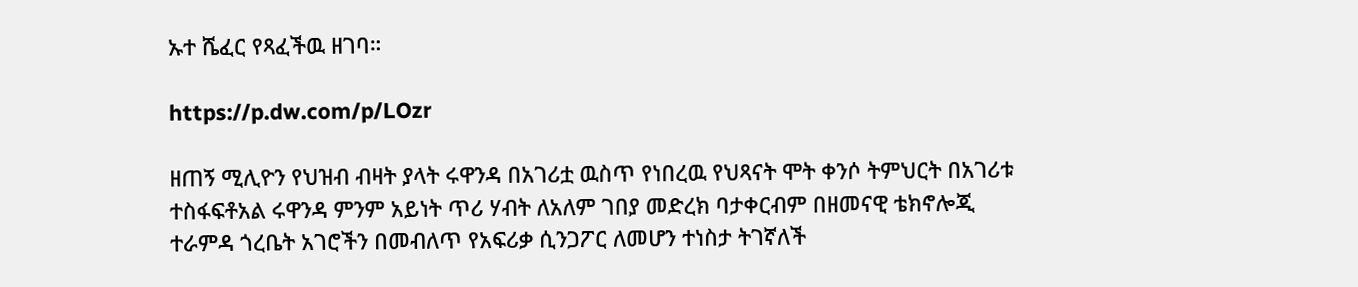ኡተ ሼፈር የጻፈችዉ ዘገባ።

https://p.dw.com/p/LOzr

ዘጠኝ ሚሊዮን የህዝብ ብዛት ያላት ሩዋንዳ በአገሪቷ ዉስጥ የነበረዉ የህጻናት ሞት ቀንሶ ትምህርት በአገሪቱ ተስፋፍቶአል ሩዋንዳ ምንም አይነት ጥሪ ሃብት ለአለም ገበያ መድረክ ባታቀርብም በዘመናዊ ቴክኖሎጂ ተራምዳ ጎረቤት አገሮችን በመብለጥ የአፍሪቃ ሲንጋፖር ለመሆን ተነስታ ትገኛለች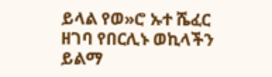ይላል የወ»ሮ ኡተ ሼፈር ዘገባ የበርሊኑ ወኪላችን ይልማ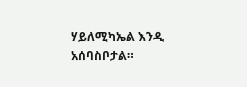ሃይለሚካኤል እንዲ አሰባስቦታል።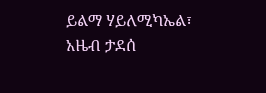ይልማ ሃይለሚካኤል፣ አዜብ ታደሰ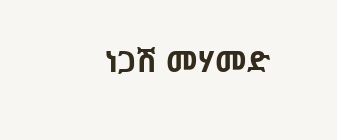ነጋሽ መሃመድ